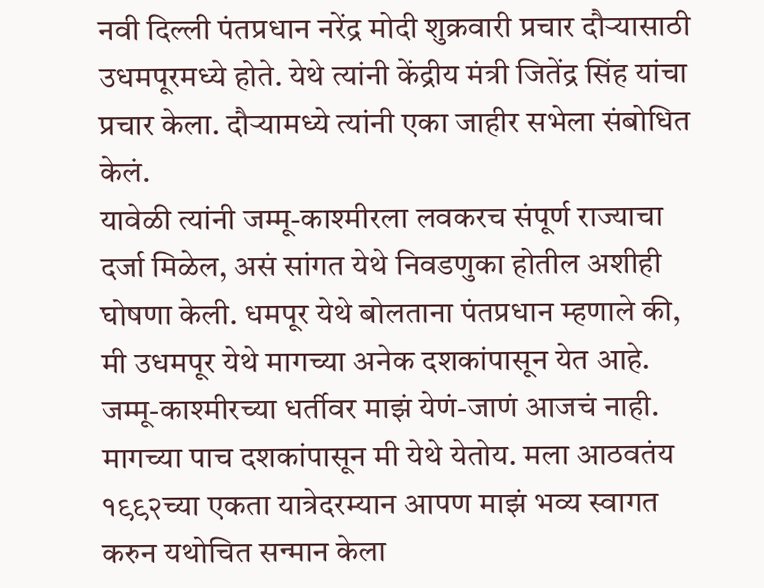नवी दिल्ली पंतप्रधान नरेंद्र मोदी शुक्रवारी प्रचार दौऱ्यासाठी उधमपूरमध्ये होते. येथे त्यांनी केंद्रीय मंत्री जितेंद्र सिंह यांचा प्रचार केला. दौऱ्यामध्ये त्यांनी एका जाहीर सभेला संबोधित केलं.
यावेळी त्यांनी जम्मू-काश्मीरला लवकरच संपूर्ण राज्याचा दर्जा मिळेल, असं सांगत येथे निवडणुका होतील अशीही घोषणा केली. धमपूर येथे बोलताना पंतप्रधान म्हणाले की, मी उधमपूर येथे मागच्या अनेक दशकांपासून येत आहे. जम्मू-काश्मीरच्या धर्तीवर माझं येणं-जाणं आजचं नाही. मागच्या पाच दशकांपासून मी येथे येतोय. मला आठवतंय १९९२च्या एकता यात्रेदरम्यान आपण माझं भव्य स्वागत करुन यथोचित सन्मान केला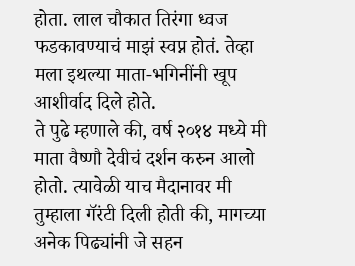होता. लाल चौकात तिरंगा ध्वज फडकावण्याचं माझं स्वप्न होतं. तेव्हा मला इथल्या माता-भगिनींनी खूप आशीर्वाद दिले होते.
ते पुढे म्हणाले की, वर्ष २०१४ मध्ये मी माता वैष्णौ देवीचं दर्शन करुन आलो होतो. त्यावेळी याच मैदानावर मी तुम्हाला गॅरंटी दिली होती की, मागच्या अनेक पिढ्यांनी जे सहन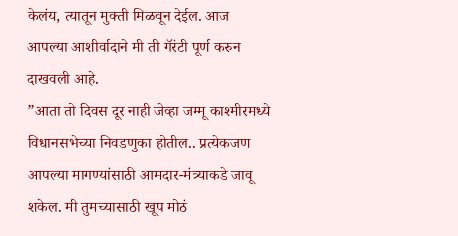केलंय, त्यातून मुक्ती मिळवून देईल. आज आपल्या आशीर्वादाने मी ती गॅरंटी पूर्ण करुन दाखवली आहे.
”आता तो दिवस दूर नाही जेव्हा जम्मू काश्मीरमध्ये विधानसभेच्या निवडणुका होतील.. प्रत्येकजण आपल्या मागण्यांसाठी आमदार-मंत्र्याकडे जावू शकेल. मी तुमच्यासाठी खूप मोठं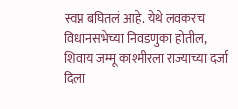स्वप्न बघितलं आहे. येथे लवकरच विधानसभेच्या निवडणुका होतील, शिवाय जम्मू काश्मीरला राज्याच्या दर्जा दिला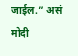जाईल.” असं मोदी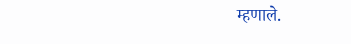म्हणाले.